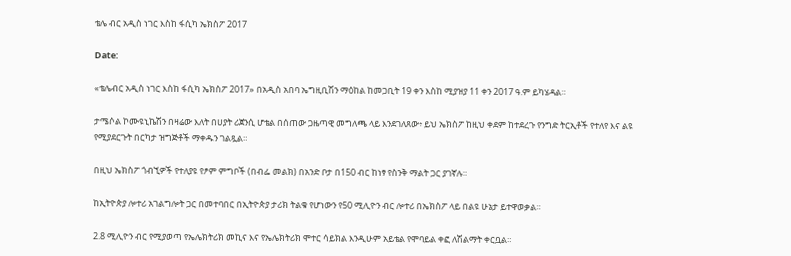ቴሌ ብር አዲስ ነገር እስከ ፋሲካ ኤክስፖ 2017

Date:

«ቴሌብር አዲስ ነገር እስከ ፋሲካ ኤክስፖ 2017» በአዲስ አበባ ኤግዚቢሽን ማዕከል ከመጋቢት 19 ቀን እስከ ሚያዝያ 11 ቀን 2017 ዓ.ም ይካሄዳል።

ታሜሶል ኮሙዩኒኬሽን በዛሬው እለት በሀያት ሪጀንሲ ሆቴል በሰጠው ጋዜጣዊ መግለጫ ላይ እንደገለጸው፥ ይህ ኤክስፖ ከዚህ ቀደም ከተደረጉ የንግድ ትርኢቶች የተለየ እና ልዩ የሚያደርጉት በርካታ ዝግጅቶች ማቀዱን ገልጿል።

በዚህ ኤክስፖ ጎብኚዎች የተለያዩ የፆም ምግቦች (በብፌ መልክ) በአንድ ቦታ በ150 ብር ከነፃ የስንቅ ማልት ጋር ያገኛሉ።

ከኢትዮጵያ ሎተሪ አገልግሎት ጋር በመተባበር በኢትዮጵያ ታሪክ ትልቁ የሆነውን የ50 ሚሊዮን ብር ሎተሪ በኤክስፖ ላይ በልዩ ሁኔታ ይተዋወቃል።

2.8 ሚሊዮን ብር የሚያወጣ የኤሌክትሪክ መኪና እና የኤሌክትሪክ ሞተር ሳይክል እንዲሁም አይቴል የሞባይል ቀፎ ለሽልማት ቀርቧል።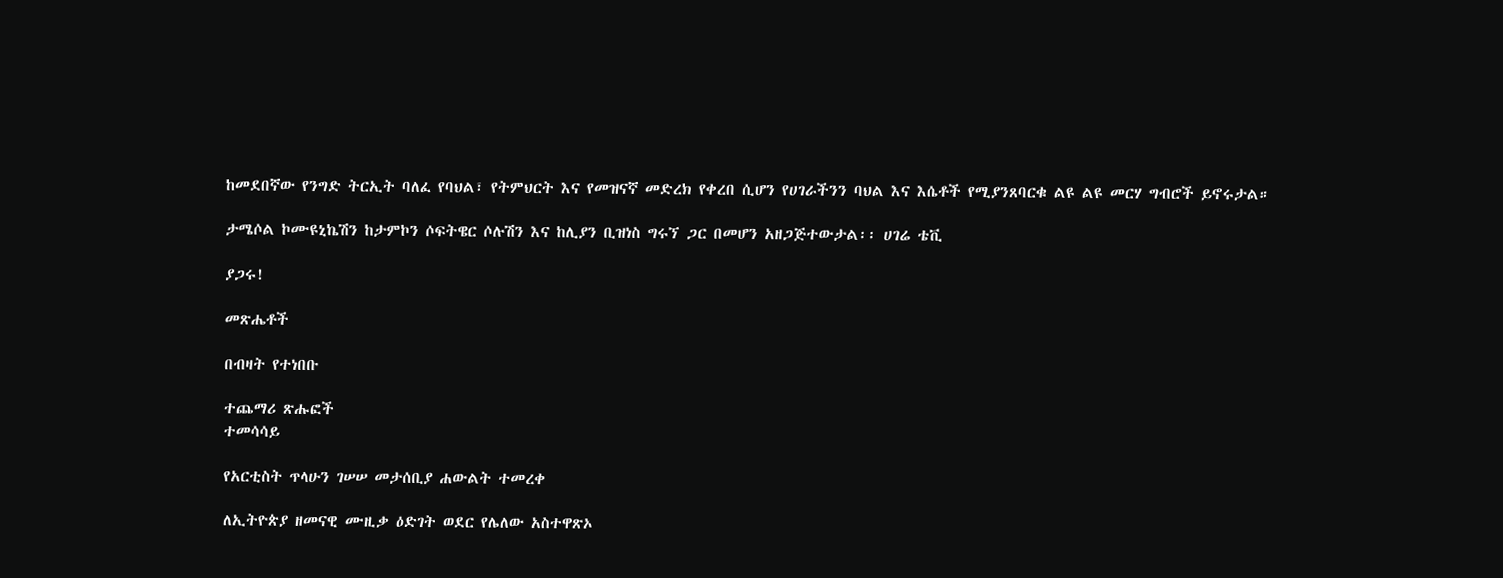ከመደበኛው የንግድ ትርኢት ባለፈ የባህል፣ የትምህርት እና የመዝናኛ መድረክ የቀረበ ሲሆን የሀገራችንን ባህል እና እሴቶች የሚያንጸባርቁ ልዩ ልዩ መርሃ ግብሮች ይኖሩታል።

ታሜሶል ኮሙዩኒኬሽን ከታምኮን ሶፍትዌር ሶሉሽን እና ከሊያን ቢዝነስ ግሩኘ ጋር በመሆን አዘጋጅተውታል፡፡ ሀገሬ ቴቪ

ያጋሩ!

መጽሔቶች

በብዛት የተነበቡ

ተጨማሪ ጽሑፎች
ተመሳሳይ

የአርቲስት ጥላሁን ገሠሠ መታሰቢያ ሐውልት ተመረቀ

ለኢትዮጵያ ዘመናዊ ሙዚቃ ዕድገት ወደር የሌለው አስተዋጽኦ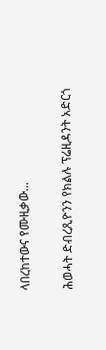ላበረከተውና የሙዚቃው...

ሕወሓት ድብረጺዮንን የክልሉ ፕሬዚዳንት አድርጎ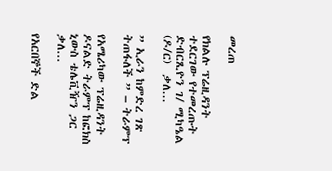መረጠ

የክልሉ ፕሬዚዳንት ተደርገው የተመረጡት  ድብርጺዮን ገ/ ሚካዔል (ዶ/ር)  ቃለ...

” ኢራን ከምድረ ገጽ ትጠፋለች ” – ትራምፕ

የአሜሪካው ፕሬዚዳንት ዶናልድ ትራምፕ ከፎክስ ኒውስ ቴሌቪዥን ጋር ቃለ...

የአርበኞች ድል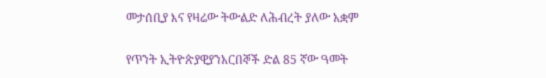መታሰቢያ እና የዛሬው ትውልድ ለሕብረት ያለው አቋም

የጥንት ኢትዮጵያዊያንአርበኞች ድል 85 ኛው ዓመት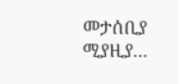መታሰቢያ ሚያዚያ...